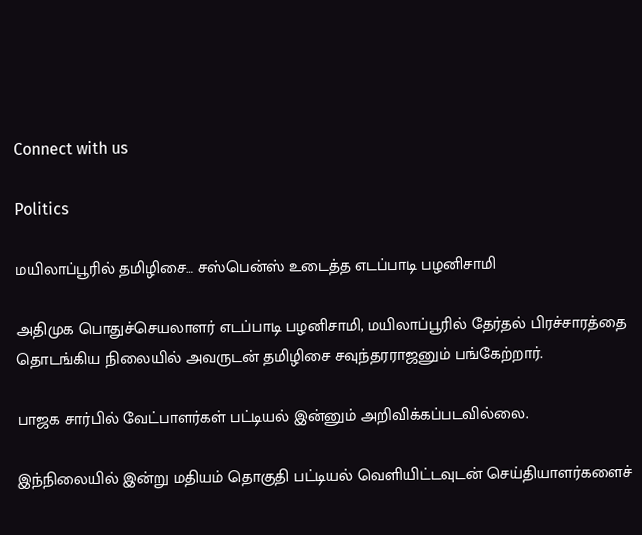Connect with us

Politics

மயிலாப்பூரில் தமிழிசை… சஸ்பென்ஸ் உடைத்த எடப்பாடி பழனிசாமி

அதிமுக பொதுச்செயலாளர் எடப்பாடி பழனிசாமி, மயிலாப்பூரில் தேர்தல் பிரச்சாரத்தை தொடங்கிய நிலையில் அவருடன் தமிழிசை சவுந்தரராஜனும் பங்கேற்றார்.

பாஜக சார்பில் வேட்பாளர்கள் பட்டியல் இன்னும் அறிவிக்கப்படவில்லை.

இந்நிலையில் இன்று மதியம் தொகுதி பட்டியல் வெளியிட்டவுடன் செய்தியாளர்களைச்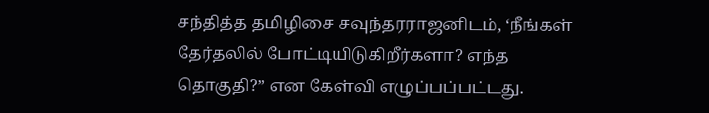சந்தித்த தமிழிசை சவுந்தரராஜனிடம், ‘நீங்கள் தேர்தலில் போட்டியிடுகிறீர்களா? எந்த தொகுதி?” என கேள்வி எழுப்பப்பட்டது.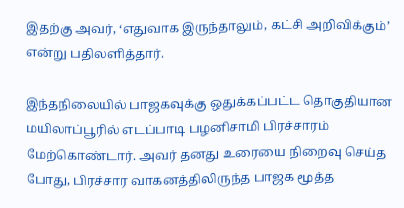இதற்கு அவர், ‘எதுவாக இருந்தாலும், கட்சி அறிவிக்கும்’ என்று பதிலளித்தார்.

இந்தநிலையில் பாஜகவுக்கு ஒதுக்கப்பட்ட தொகுதியான மயிலாப்பூரில் எடப்பாடி பழனிசாமி பிரச்சாரம் மேற்கொண்டார். அவர் தனது உரையை நிறைவு செய்த போது, பிரச்சார வாகனத்திலிருந்த பாஜக மூத்த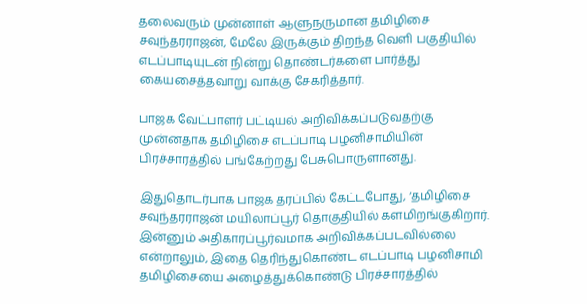தலைவரும் முன்னாள் ஆளுநருமான தமிழிசை சவுந்தரராஜன், மேலே இருக்கும் திறந்த வெளி பகுதியில் எடப்பாடியுடன் நின்று தொண்டர்களை பார்த்து கையசைத்தவாறு வாக்கு சேகரித்தார்.

பாஜக வேட்பாளர் பட்டியல் அறிவிக்கப்படுவதற்கு முன்னதாக தமிழிசை எடப்பாடி பழனிசாமியின் பிரச்சாரத்தில் பங்கேற்றது பேசுபொருளானது.

இதுதொடர்பாக பாஜக தரப்பில் கேட்டபோது, ‘தமிழிசை சவுந்தரராஜன் மயிலாப்பூர் தொகுதியில் களமிறங்குகிறார். இன்னும் அதிகாரப்பூர்வமாக அறிவிக்கப்படவில்லை என்றாலும், இதை தெரிந்துகொண்ட எடப்பாடி பழனிசாமி தமிழிசையை அழைத்துக்கொண்டு பிரச்சாரத்தில்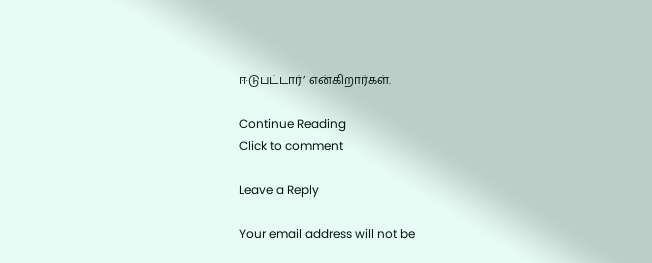ஈடுபட்டார்’ என்கிறார்கள்.

Continue Reading
Click to comment

Leave a Reply

Your email address will not be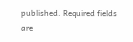published. Required fields are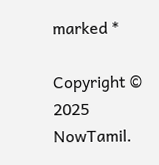marked *

Copyright © 2025 NowTamil.